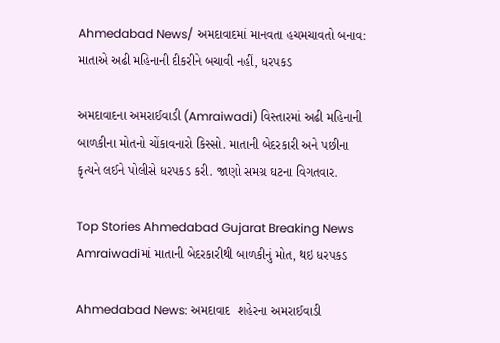Ahmedabad News/ અમદાવાદમાં માનવતા હચમચાવતો બનાવ: માતાએ અઢી મહિનાની દીકરીને બચાવી નહીં, ધરપકડ

અમદાવાદના અમરાઈવાડી (Amraiwadi) વિસ્તારમાં અઢી મહિનાની બાળકીના મોતનો ચોંકાવનારો કિસ્સો. માતાની બેદરકારી અને પછીના કૃત્યને લઈને પોલીસે ધરપકડ કરી. જાણો સમગ્ર ઘટના વિગતવાર.

Top Stories Ahmedabad Gujarat Breaking News
Amraiwadiમાં માતાની બેદરકારીથી બાળકીનું મોત, થઇ ધરપકડ

Ahmedabad News: અમદાવાદ  શહેરના અમરાઈવાડી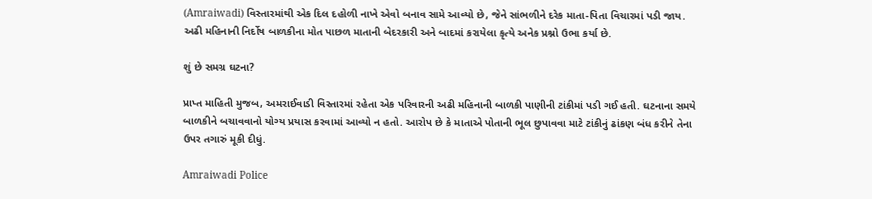(Amraiwadi) વિસ્તારમાંથી એક દિલ દહોળી નાખે એવો બનાવ સામે આવ્યો છે, જેને સાંભળીને દરેક માતા-પિતા વિચારમાં પડી જાય. અઢી મહિનાની નિર્દોષ બાળકીના મોત પાછળ માતાની બેદરકારી અને બાદમાં કરાયેલા કૃત્યે અનેક પ્રશ્નો ઉભા કર્યા છે.

શું છે સમગ્ર ઘટના?

પ્રાપ્ત માહિતી મુજબ, અમરાઈવાડી વિસ્તારમાં રહેતા એક પરિવારની અઢી મહિનાની બાળકી પાણીની ટાંકીમાં પડી ગઈ હતી. ઘટનાના સમયે બાળકીને બચાવવાનો યોગ્ય પ્રયાસ કરવામાં આવ્યો ન હતો. આરોપ છે કે માતાએ પોતાની ભૂલ છુપાવવા માટે ટાંકીનું ઢાંકણ બંધ કરીને તેના ઉપર તગારું મૂકી દીધું.

Amraiwadi Police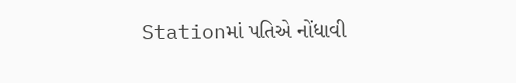Stationમાં પતિએ નોંધાવી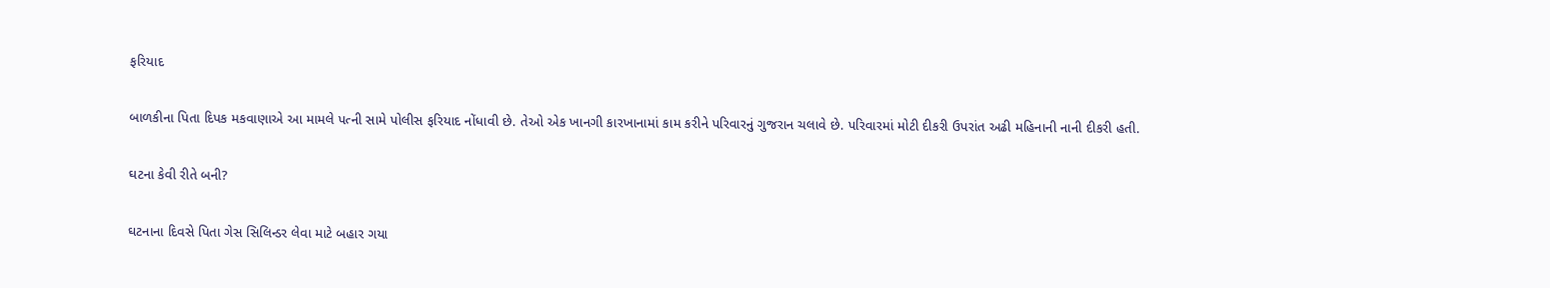ફરિયાદ

બાળકીના પિતા દિપક મકવાણાએ આ મામલે પત્ની સામે પોલીસ ફરિયાદ નોંધાવી છે. તેઓ એક ખાનગી કારખાનામાં કામ કરીને પરિવારનું ગુજરાન ચલાવે છે. પરિવારમાં મોટી દીકરી ઉપરાંત અઢી મહિનાની નાની દીકરી હતી.

ઘટના કેવી રીતે બની?

ઘટનાના દિવસે પિતા ગેસ સિલિન્ડર લેવા માટે બહાર ગયા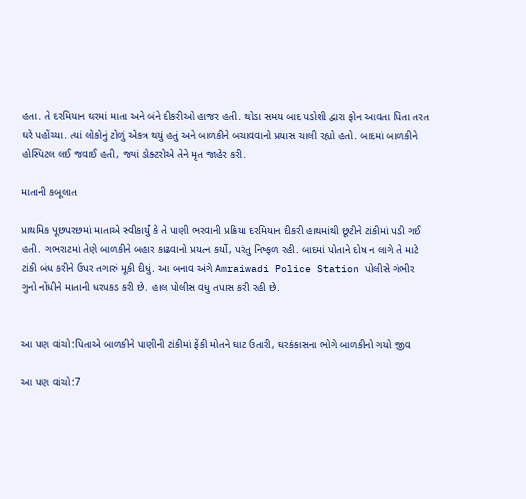હતા. તે દરમિયાન ઘરમાં માતા અને બંને દીકરીઓ હાજર હતી. થોડા સમય બાદ પડોશી દ્વારા ફોન આવતા પિતા તરત ઘરે પહોંચ્યા. ત્યાં લોકોનું ટોળું એકત્ર થયું હતું અને બાળકીને બચાવવાનો પ્રયાસ ચાલી રહ્યો હતો. બાદમાં બાળકીને હોસ્પિટલ લઈ જવાઈ હતી, જ્યાં ડોક્ટરોએ તેને મૃત જાહેર કરી.

માતાની કબૂલાત

પ્રાથમિક પૂછપરછમાં માતાએ સ્વીકાર્યું કે તે પાણી ભરવાની પ્રક્રિયા દરમિયાન દીકરી હાથમાંથી છૂટીને ટાંકીમાં પડી ગઈ હતી. ગભરાટમાં તેણે બાળકીને બહાર કાઢવાનો પ્રયત્ન કર્યો, પરંતુ નિષ્ફળ રહી. બાદમાં પોતાને દોષ ન લાગે તે માટે ટાંકી બંધ કરીને ઉપર તગારું મૂકી દીધું. આ બનાવ અંગે Amraiwadi Police Station પોલીસે ગંભીર ગુનો નોંધીને માતાની ધરપકડ કરી છે. હાલ પોલીસ વધુ તપાસ કરી રહી છે.


આ પણ વાંચો:પિતાએ બાળકીને પાણીની ટાંકીમાં ફેંકી મોતને ઘાટ ઉતારી, ઘરકંકાસના ભોગે બાળકીનો ગયો જીવ

આ પણ વાંચો:7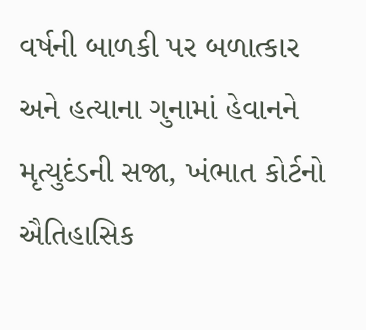વર્ષની બાળકી પર બળાત્કાર અને હત્યાના ગુનામાં હેવાનને મૃત્યુદંડની સજા, ખંભાત કોર્ટનો ઐતિહાસિક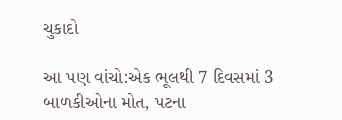ચુકાદો

આ પણ વાંચો:એક ભૂલથી 7 દિવસમાં 3 બાળકીઓના મોત, પટના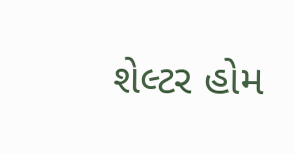શેલ્ટર હોમ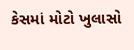કેસમાં મોટો ખુલાસો